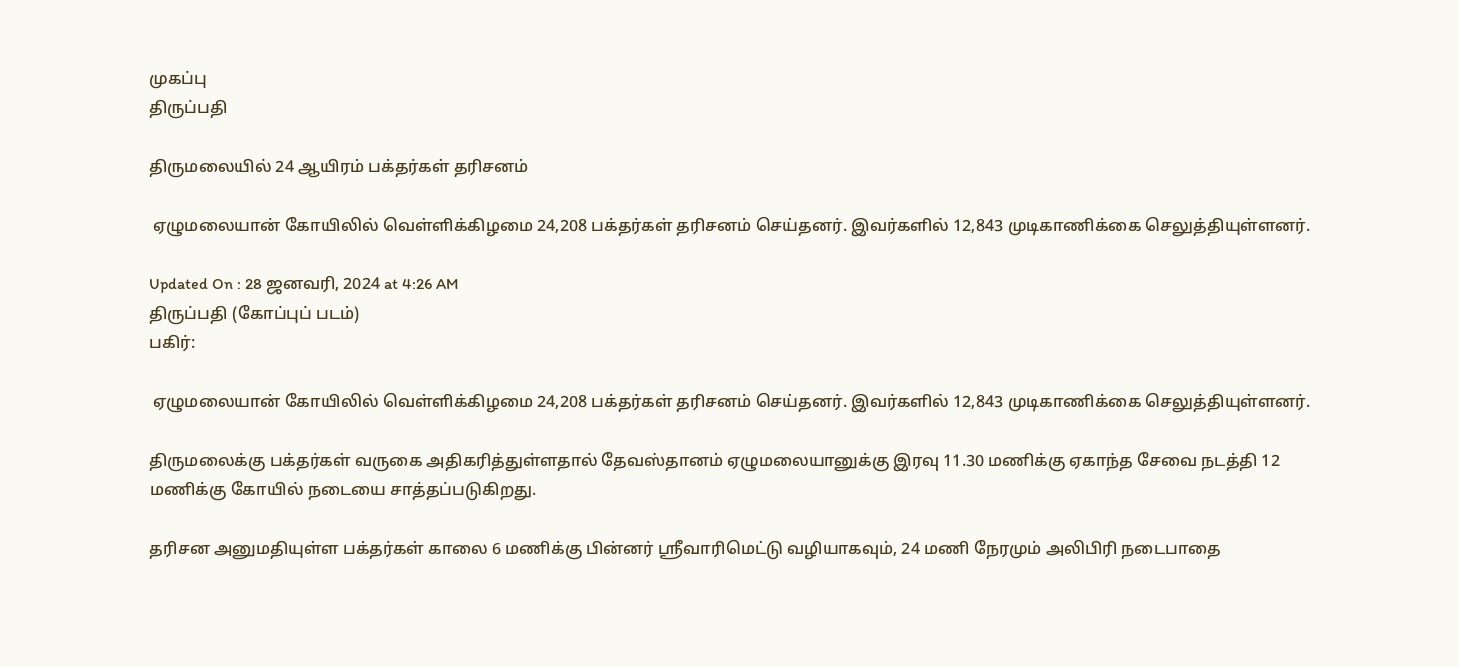முகப்பு
திருப்பதி

திருமலையில் 24 ஆயிரம் பக்தர்கள் தரிசனம்

 ஏழுமலையான் கோயிலில் வெள்ளிக்கிழமை 24,208 பக்தர்கள் தரிசனம் செய்தனர். இவர்களில் 12,843 முடிகாணிக்கை செலுத்தியுள்ளனர்.

Updated On : 28 ஜனவரி, 2024 at 4:26 AM
திருப்பதி (கோப்புப் படம்)
பகிர்:

 ஏழுமலையான் கோயிலில் வெள்ளிக்கிழமை 24,208 பக்தர்கள் தரிசனம் செய்தனர். இவர்களில் 12,843 முடிகாணிக்கை செலுத்தியுள்ளனர்.

திருமலைக்கு பக்தர்கள் வருகை அதிகரித்துள்ளதால் தேவஸ்தானம் ஏழுமலையானுக்கு இரவு 11.30 மணிக்கு ஏகாந்த சேவை நடத்தி 12 மணிக்கு கோயில் நடையை சாத்தப்படுகிறது.

தரிசன அனுமதியுள்ள பக்தர்கள் காலை 6 மணிக்கு பின்னர் ஸ்ரீவாரிமெட்டு வழியாகவும், 24 மணி நேரமும் அலிபிரி நடைபாதை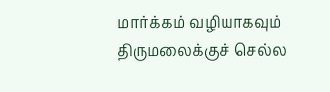மார்க்கம் வழியாகவும் திருமலைக்குச் செல்ல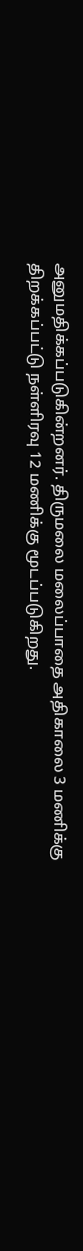அனுமதிக்கப்படுகின்றனர். திருமலை மலைப்பாதை அதிகாலை 3 மணிக்கு திறக்கப்பட்டு நள்ளிரவு 12 மணிக்கு மூடப்படுகிறது.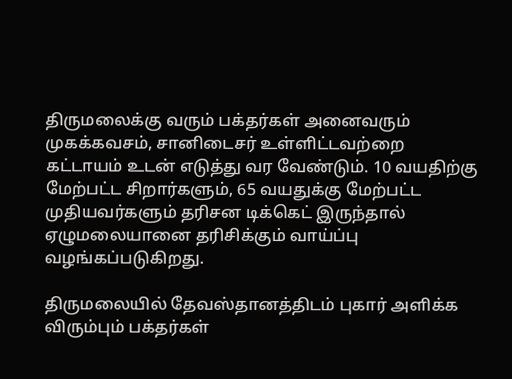திருமலைக்கு வரும் பக்தர்கள் அனைவரும் முகக்கவசம், சானிடைசர் உள்ளிட்டவற்றை கட்டாயம் உடன் எடுத்து வர வேண்டும். 10 வயதிற்கு மேற்பட்ட சிறார்களும், 65 வயதுக்கு மேற்பட்ட முதியவர்களும் தரிசன டிக்கெட் இருந்தால் ஏழுமலையானை தரிசிக்கும் வாய்ப்பு வழங்கப்படுகிறது.

திருமலையில் தேவஸ்தானத்திடம் புகார் அளிக்க விரும்பும் பக்தர்கள்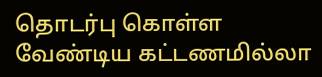தொடர்பு கொள்ள வேண்டிய கட்டணமில்லா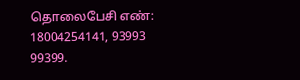தொலைபேசி எண்: 18004254141, 93993 99399.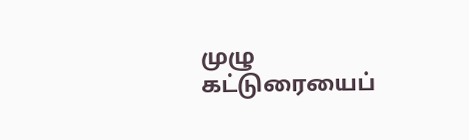முழு கட்டுரையைப்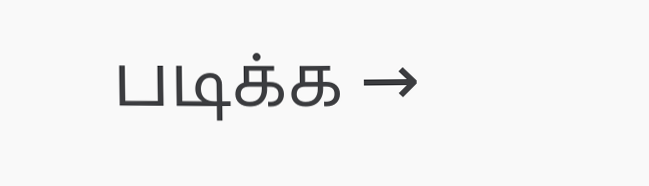படிக்க →